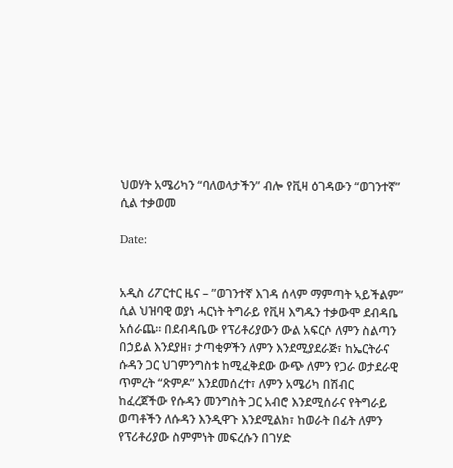ህወሃት አሜሪካን “ባለወላታችን” ብሎ የቪዛ ዕገዳውን “ወገንተኛ” ሲል ተቃወመ

Date:


አዲስ ሪፖርተር ዜና – ”ወገንተኛ እገዳ ሰላም ማምጣት ኣይችልም” ሲል ህዝባዊ ወያነ ሓርነት ትግራይ የቪዛ እግዱን ተቃውሞ ደብዳቤ አሰራጨ። በደብዳቤው የፕሪቶሪያውን ውል አፍርሶ ለምን ስልጣን በኃይል እንደያዘ፣ ታጣቂዎችን ለምን እንደሚያደራጅ፣ ከኤርትራና ሱዳን ጋር ህገምንግስቱ ከሚፈቅደው ውጭ ለምን የጋራ ወታደራዊ ጥምረት “ጽምዶ” እንደመሰረተ፣ ለምን አሜሪካ በሽብር ከፈረጀችው የሱዳን መንግስት ጋር አብሮ እንደሚሰራና የትግራይ ወጣቶችን ለሱዳን እንዲዋጉ እንደሚልክ፣ ከወራት በፊት ለምን የፕሪቶሪያው ስምምነት መፍረሱን በገሃድ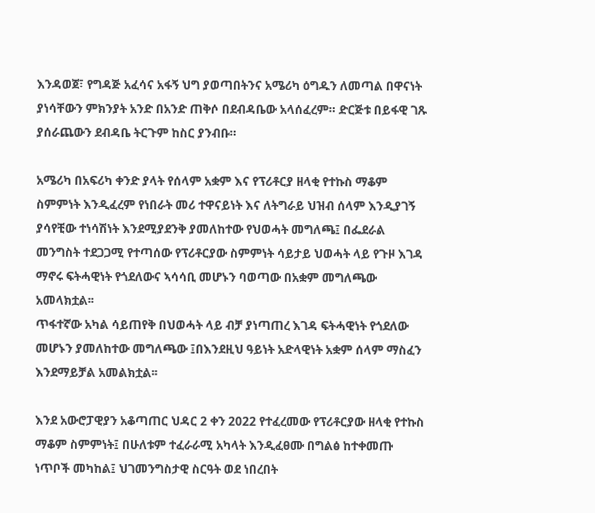እንዳወጀ፣ የግዳጅ አፈሳና አፋኝ ህግ ያወጣበትንና አሜሪካ ዕግዱን ለመጣል በዋናነት ያነሳቸውን ምክንያት አንድ በአንድ ጠቅሶ በደብዳቤው አላሰፈረም። ድርጅቱ በይፋዊ ገጹ ያሰራጨውን ደብዳቤ ትርጉም ከስር ያንብቡ።

አሜሪካ በአፍሪካ ቀንድ ያላት የሰላም አቋም እና የፕሪቶርያ ዘላቂ የተኩስ ማቆም ስምምነት እንዲፈረም የነበራት መሪ ተዋናይነት እና ለትግራይ ህዝብ ሰላም እንዲያገኝ ያሳየቺው ተነሳሽነት እንደሚያደንቅ ያመለከተው የህወሓት መግለጫ፤ በፌደራል መንግስት ተደጋጋሚ የተጣሰው የፕሪቶርያው ስምምነት ሳይታይ ህወሓት ላይ የጉዞ እገዳ ማኖሩ ፍትሓዊነት የጎደለውና ኣሳሳቢ መሆኑን ባወጣው በአቋም መግለጫው አመላክቷል፡፡
ጥፋተኛው አካል ሳይጠየቅ በህወሓት ላይ ብቻ ያነጣጠረ እገዳ ፍትሓዊነት የጎደለው መሆኑን ያመለከተው መግለጫው ፤በእንደዚህ ዓይነት አድላዊነት አቋም ሰላም ማስፈን እንደማይቻል አመልክቷል፡፡

እንደ አውሮፓዊያን አቆጣጠር ህዳር 2 ቀን 2022 የተፈረመው የፕሪቶርያው ዘላቂ የተኩስ ማቆም ስምምነት፤ በሁለቱም ተፈራራሚ አካላት እንዲፈፀሙ በግልፅ ከተቀመጡ ነጥቦች መካከል፤ ህገመንግስታዊ ስርዓት ወደ ነበረበት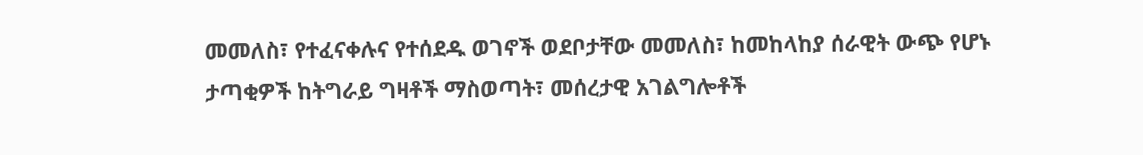መመለስ፣ የተፈናቀሉና የተሰደዱ ወገኖች ወደቦታቸው መመለስ፣ ከመከላከያ ሰራዊት ውጭ የሆኑ ታጣቂዎች ከትግራይ ግዛቶች ማስወጣት፣ መሰረታዊ አገልግሎቶች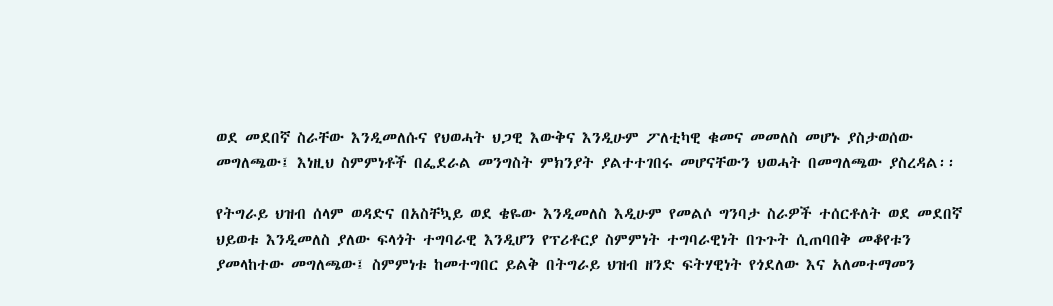ወደ መደበኛ ስራቸው እንዲመለሱና የህወሓት ህጋዊ እውቅና እንዲሁም ፖለቲካዊ ቁመና መመለስ መሆኑ ያስታወሰው መግለጫው፤ እነዚህ ስምምነቶች በፌደራል መንግስት ምክንያት ያልተተገበሩ መሆናቸውን ህወሓት በመግለጫው ያስረዳል፡፡

የትግራይ ህዝብ ሰላም ወዳድና በአስቸኳይ ወደ ቄዬው እንዲመለስ እዲሁም የመልሶ ግንባታ ስራዎች ተሰርቶለት ወደ መደበኛ ህይወቱ እንዲመለስ ያለው ፍላጎት ተግባራዊ እንዲሆን የፕሪቶርያ ስምምነት ተግባራዊነት በጉጉት ሲጠባበቅ መቆየቱን ያመላከተው መግለጫው፤ ስምምነቱ ከመተግበር ይልቅ በትግራይ ህዝብ ዘንድ ፍትሃዊነት የጎደለው እና አለመተማመን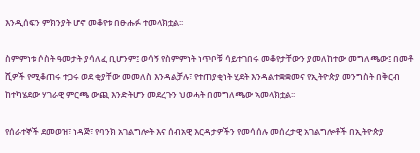እንዲሰፍን ምክንያት ሆኖ መቆየቱ በፁሑፉ ተመላክቷል፡፡

ስምምነቱ ሶስት ዓመታት ያሳለፈ ቢሆንም፤ ወሳኝ የስምምነት ነጥቦቹ ሳይተገበሩ መቆየታቸውን ያመለከተው መግለጫው፤ በመቶ ሺዎች የሚቆጠሩ ተጋሩ ወደ ቂያቸው መመለስ እንዳልቻሉ፣ የተጠያቂነት ሂደት እንዳልተቋቋመና የኢትዮጵያ መንግስት በቅርብ ከተካሄደው ሃገራዊ ምርጫ ውጪ እንድትሆን መደረጉን ህወሓት በመግለጫው ኣመላክቷል፡፡

የሰራተኞች ደመወዝ፣ ነዳጅ፣ የባንክ አገልግሎት እና ሰብአዊ እርዳታዎችን የመሳሰሉ መሰረታዊ አገልግሎቶች በኢትዮጵያ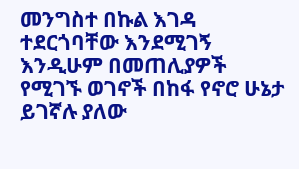መንግስተ በኩል እገዳ ተደርጎባቸው እንደሚገኝ እንዲሁም በመጠሊያዎች የሚገኙ ወገኖች በከፋ የኖሮ ሁኔታ ይገኛሉ ያለው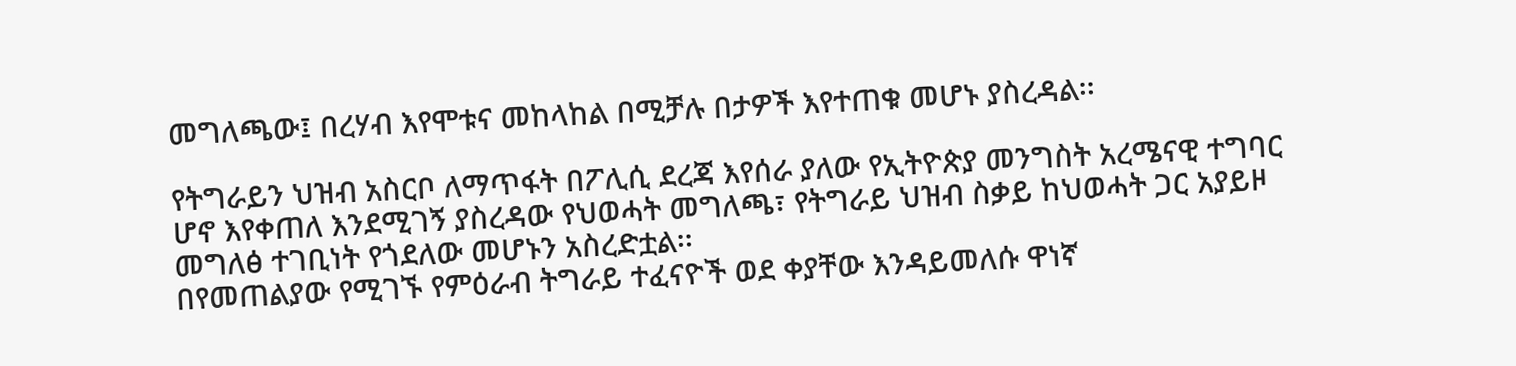መግለጫው፤ በረሃብ እየሞቱና መከላከል በሚቻሉ በታዎች እየተጠቁ መሆኑ ያስረዳል፡፡

የትግራይን ህዝብ አስርቦ ለማጥፋት በፖሊሲ ደረጃ እየሰራ ያለው የኢትዮጵያ መንግስት አረሜናዊ ተግባር ሆኖ እየቀጠለ እንደሚገኝ ያስረዳው የህወሓት መግለጫ፣ የትግራይ ህዝብ ስቃይ ከህወሓት ጋር አያይዞ መግለፅ ተገቢነት የጎደለው መሆኑን አስረድቷል፡፡
በየመጠልያው የሚገኙ የምዕራብ ትግራይ ተፈናዮች ወደ ቀያቸው እንዳይመለሱ ዋነኛ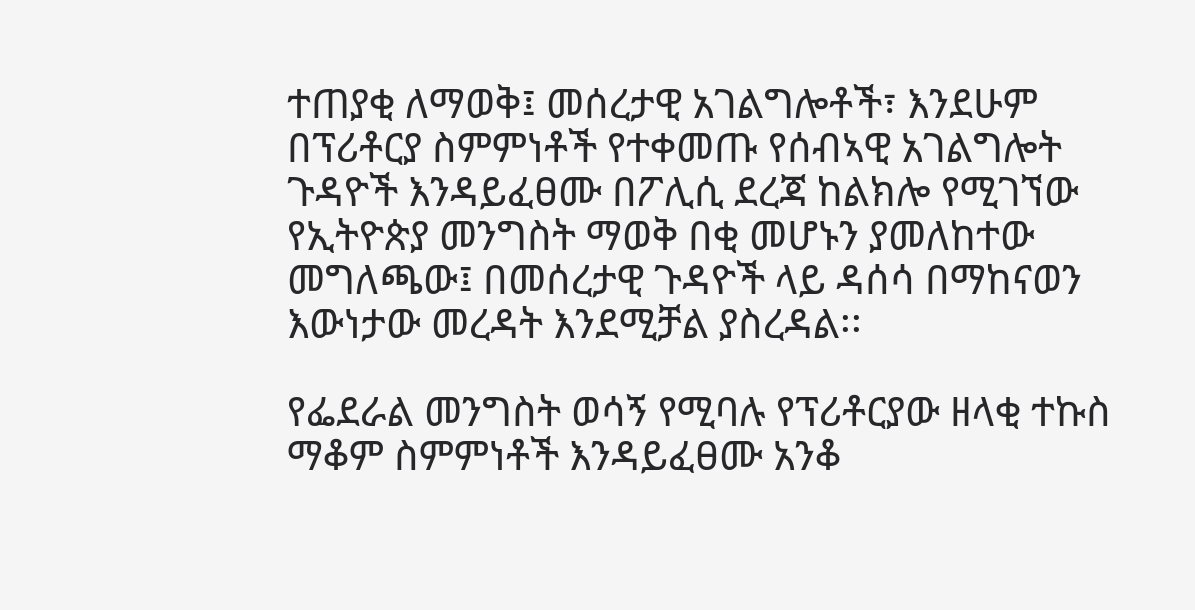ተጠያቂ ለማወቅ፤ መሰረታዊ አገልግሎቶች፣ እንደሁም በፕሪቶርያ ስምምነቶች የተቀመጡ የሰብኣዊ አገልግሎት ጉዳዮች እንዳይፈፀሙ በፖሊሲ ደረጃ ከልክሎ የሚገኘው የኢትዮጵያ መንግስት ማወቅ በቂ መሆኑን ያመለከተው መግለጫው፤ በመሰረታዊ ጉዳዮች ላይ ዳሰሳ በማከናወን እውነታው መረዳት እንደሚቻል ያስረዳል፡፡

የፌደራል መንግስት ወሳኝ የሚባሉ የፕሪቶርያው ዘላቂ ተኩስ ማቆም ስምምነቶች እንዳይፈፀሙ አንቆ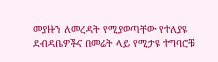መያዙን ለመረዳት የሚያወጣቸው የተለያዩ ደብዳቤዎችና በመሬት ላይ የሚታዩ ተግባሮቹ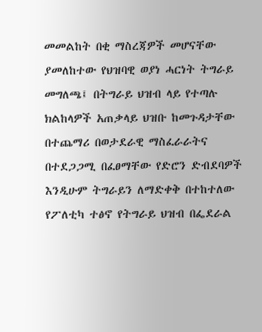መመልከት በቂ ማስረጃዎች መሆናቸው ያመለከተው የህዝባዊ ወያነ ሓርነት ትግራይ መግለጫ፤ በትግራይ ህዝብ ላይ የተጣሉ ክልከላዎች አጠቃላይ ህዝቡ ከመጉዳታቸው በተጨማሪ በወታደራዊ ማስፈራራትና በተደጋጋሚ በፈፀማቸው የድሮን ድብደባዎች እንዲሁም ትግራይን ለማድቀቅ በተከተለው የፖለቲካ ተፅኖ የትግራይ ህዝብ በፌደራል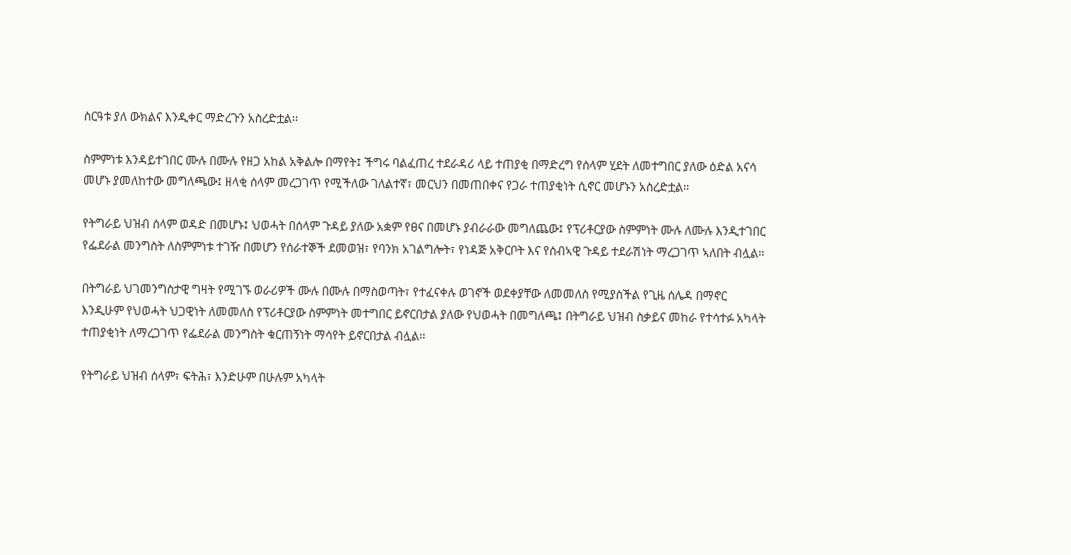ስርዓቱ ያለ ውክልና እንዲቀር ማድረጉን አስረድቷል፡፡

ስምምነቱ እንዳይተገበር ሙሉ በሙሉ የዘጋ አከል አቅልሎ በማየት፤ ችግሩ ባልፈጠረ ተደራዳሪ ላይ ተጠያቂ በማድረግ የሰላም ሂደት ለመተግበር ያለው ዕድል አናሳ መሆኑ ያመለከተው መግለጫው፤ ዘላቂ ሰላም መረጋገጥ የሚችለው ገለልተኛ፣ መርህን በመጠበቀና የጋራ ተጠያቂነት ሲኖር መሆኑን አስረድቷል፡፡

የትግራይ ህዝብ ሰላም ወዳድ በመሆኑ፤ ህወሓት በሰላም ጉዳይ ያለው አቋም የፀና በመሆኑ ያብራራው መግለጨው፤ የፕሪቶርያው ስምምነት ሙሉ ለሙሉ እንዲተገበር የፌደራል መንግስት ለስምምነቱ ተገዥ በመሆን የሰራተኞች ደመወዝ፣ የባንክ አገልግሎት፣ የነዳጅ አቅርቦት እና የሰብኣዊ ጉዳይ ተደራሽነት ማረጋገጥ ኣለበት ብሏል፡፡

በትግራይ ህገመንግስታዊ ግዛት የሚገኙ ወራሪዎች ሙሉ በሙሉ በማስወጣት፣ የተፈናቀሉ ወገኖች ወደቀያቸው ለመመለስ የሚያስችል የጊዜ ሰሌዳ በማኖር እንዲሁም የህወሓት ህጋዊነት ለመመለስ የፕሪቶርያው ስምምነት መተግበር ይኖርበታል ያለው የህወሓት በመግለጫ፤ በትግራይ ህዝብ ስቃይና መከራ የተሳተፉ አካላት ተጠያቂነት ለማረጋገጥ የፌደራል መንግስት ቁርጠኝነት ማሳየት ይኖርበታል ብሏል፡፡

የትግራይ ህዝብ ሰላም፣ ፍትሕ፣ እንድሁም በሁሉም አካላት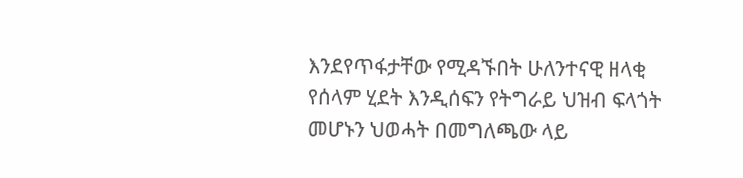እንደየጥፋታቸው የሚዳኙበት ሁለንተናዊ ዘላቂ የሰላም ሂደት እንዲሰፍን የትግራይ ህዝብ ፍላጎት መሆኑን ህወሓት በመግለጫው ላይ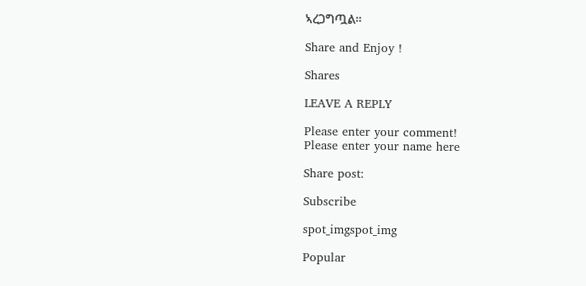ኣረጋግጧል፡፡

Share and Enjoy !

Shares

LEAVE A REPLY

Please enter your comment!
Please enter your name here

Share post:

Subscribe

spot_imgspot_img

Popular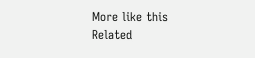More like this
Related